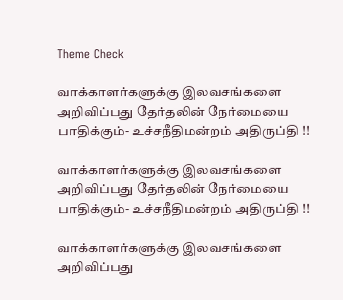Theme Check

வாக்காளர்களுக்கு இலவசங்களை அறிவிப்பது தேர்தலின் நேர்மையை பாதிக்கும்- உச்சநீதிமன்றம் அதிருப்தி !!

வாக்காளர்களுக்கு இலவசங்களை அறிவிப்பது தேர்தலின் நேர்மையை பாதிக்கும்- உச்சநீதிமன்றம் அதிருப்தி !!

வாக்காளர்களுக்கு இலவசங்களை அறிவிப்பது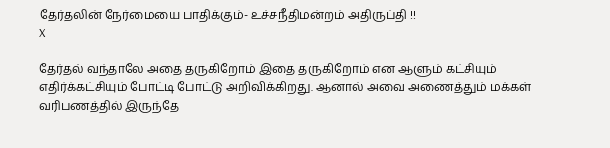தேர்தலின் நேர்மையை பாதிக்கும்- உச்சநீதிமன்றம் அதிருப்தி !!
X

தேர்தல் வந்தாலே அதை தருகிறோம் இதை தருகிறோம் என ஆளும் கட்சியும் எதிர்க்கட்சியும் போட்டி போட்டு அறிவிக்கிறது. ஆனால் அவை அணைத்தும் மக்கள் வரிபணத்தில் இருந்தே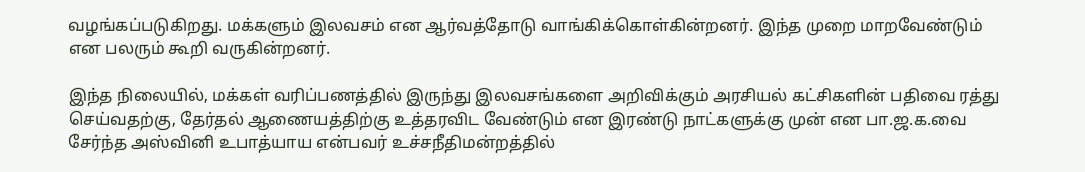வழங்கப்படுகிறது. மக்களும் இலவசம் என ஆர்வத்தோடு வாங்கிக்கொள்கின்றனர். இந்த முறை மாறவேண்டும் என பலரும் கூறி வருகின்றனர்.

இந்த நிலையில், மக்கள் வரிப்பணத்தில் இருந்து இலவசங்களை அறிவிக்கும் அரசியல் கட்சிகளின் பதிவை ரத்து செய்வதற்கு, தேர்தல் ஆணையத்திற்கு உத்தரவிட வேண்டும் என இரண்டு நாட்களுக்கு முன் என பா.ஜ.க.வை சேர்ந்த அஸ்வினி உபாத்யாய என்பவர் உச்சநீதிமன்றத்தில்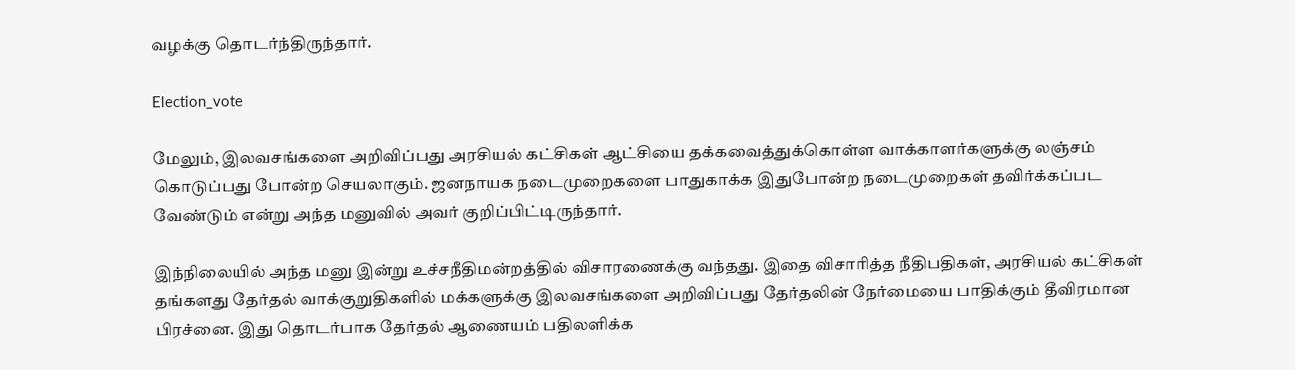வழக்கு தொடர்ந்திருந்தார்.

Election_vote

மேலும், இலவசங்களை அறிவிப்பது அரசியல் கட்சிகள் ஆட்சியை தக்கவைத்துக்கொள்ள வாக்காளர்களுக்கு லஞ்சம் கொடுப்பது போன்ற செயலாகும். ஜனநாயக நடைமுறைகளை பாதுகாக்க இதுபோன்ற நடைமுறைகள் தவிர்க்கப்பட வேண்டும் என்று அந்த மனுவில் அவர் குறிப்பிட்டிருந்தார்.

இந்நிலையில் அந்த மனு இன்று உச்சநீதிமன்றத்தில் விசாரணைக்கு வந்தது. இதை விசாரித்த நீதிபதிகள், அரசியல் கட்சிகள் தங்களது தேர்தல் வாக்குறுதிகளில் மக்களுக்கு இலவசங்களை அறிவிப்பது தேர்தலின் நேர்மையை பாதிக்கும் தீவிரமான பிரச்னை. இது தொடர்பாக தேர்தல் ஆணையம் பதிலளிக்க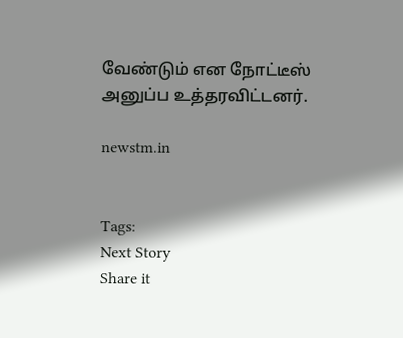வேண்டும் என நோட்டீஸ் அனுப்ப உத்தரவிட்டனர்.

newstm.in


Tags:
Next Story
Share it